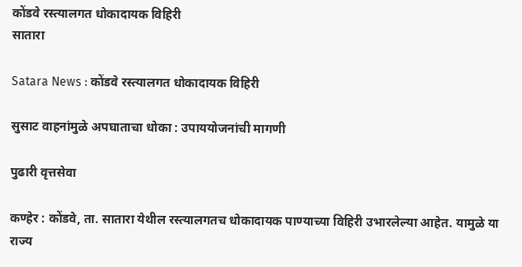कोंडवे रस्त्यालगत धोकादायक विहिरी
सातारा

Satara News : कोंडवे रस्त्यालगत धोकादायक विहिरी

सुसाट वाहनांमुळे अपघाताचा धोका : उपाययोजनांची मागणी

पुढारी वृत्तसेवा

कण्हेर : कोंडवे, ता. सातारा येथील रस्त्यालगतच धोकादायक पाण्याच्या विहिरी उभारलेल्या आहेत. यामुळे या राज्य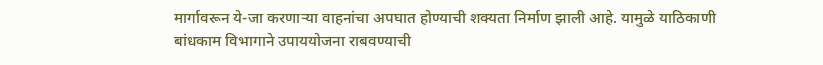मार्गावरून ये-जा करणाऱ्या वाहनांचा अपघात होण्याची शक्यता निर्माण झाली आहे. यामुळे याठिकाणी बांधकाम विभागाने उपाययोजना राबवण्याची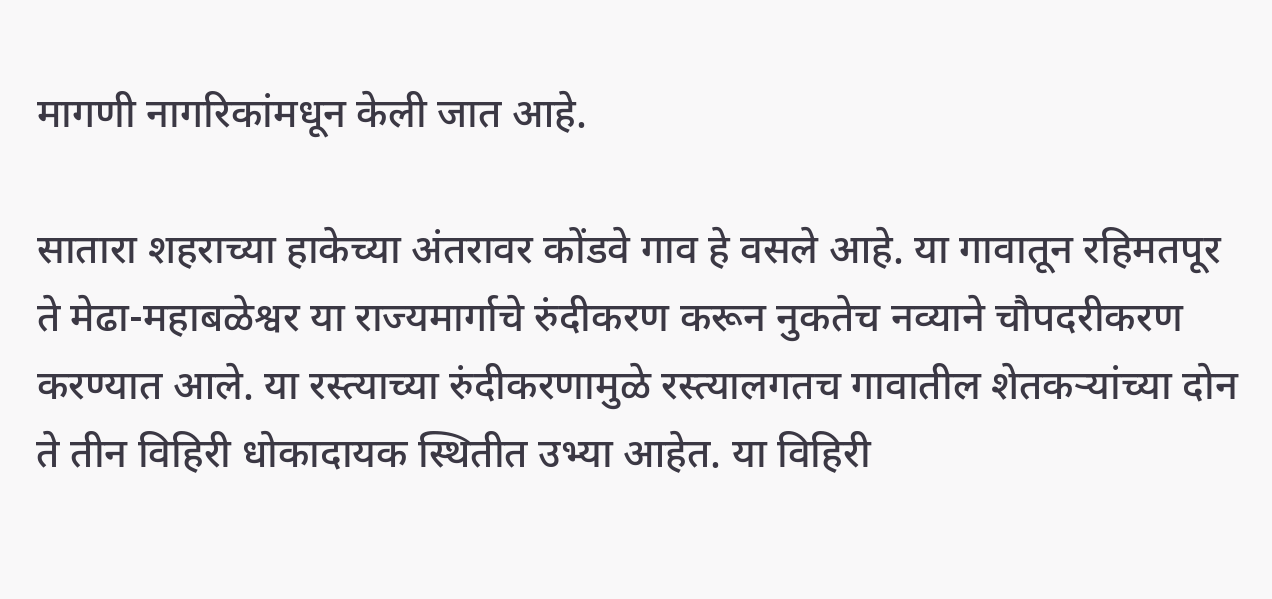मागणी नागरिकांमधून केली जात आहे.

सातारा शहराच्या हाकेच्या अंतरावर कोंडवे गाव हे वसले आहे. या गावातून रहिमतपूर ते मेढा-महाबळेश्वर या राज्यमार्गाचे रुंदीकरण करून नुकतेच नव्याने चौपदरीकरण करण्यात आले. या रस्त्याच्या रुंदीकरणामुळे रस्त्यालगतच गावातील शेतकऱ्यांच्या दोन ते तीन विहिरी धोकादायक स्थितीत उभ्या आहेत. या विहिरी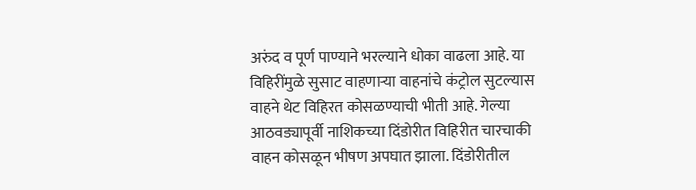अरुंद व पूर्ण पाण्याने भरल्याने धोका वाढला आहे. या विहिरींमुळे सुसाट वाहणाऱ्या वाहनांचे कंट्रोल सुटल्यास वाहने थेट विहिरत कोसळण्याची भीती आहे. गेल्या आठवड्यापूर्वी नाशिकच्या दिंडोरीत विहिरीत चारचाकी वाहन कोसळून भीषण अपघात झाला. दिंडोरीतील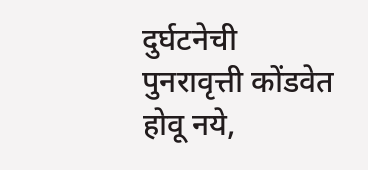दुर्घटनेची पुनरावृत्ती कोंडवेत होवू नये,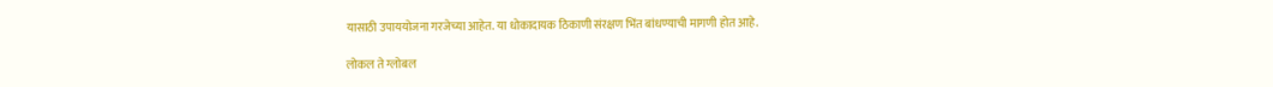यासाठी उपाययोजना गरजेच्या आहेत. या धोकादायक ठिकाणी संरक्षण भिंत बांधण्याची मागणी होत आहे.

लोकल ते ग्लोबल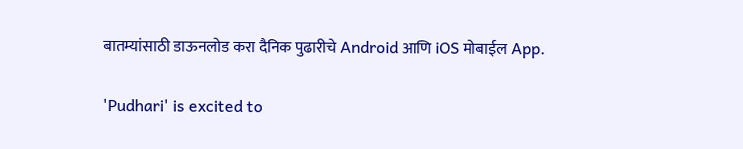बातम्यांसाठी डाऊनलोड करा दैनिक पुढारीचे Android आणि iOS मोबाईल App.

'Pudhari' is excited to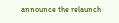announce the relaunch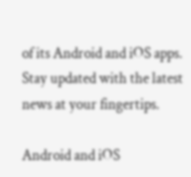of its Android and iOS apps. Stay updated with the latest news at your fingertips.

Android and iOS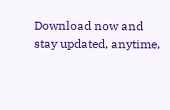Download now and stay updated, anytime,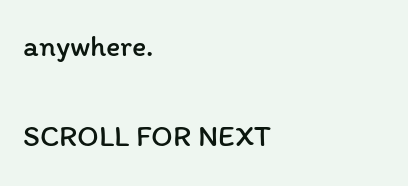anywhere.

SCROLL FOR NEXT